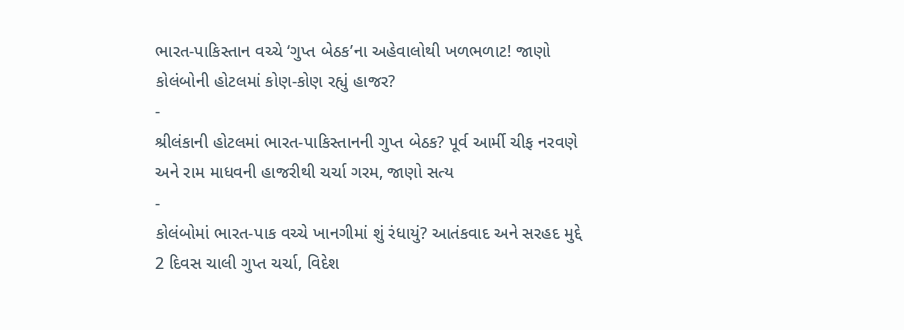ભારત-પાકિસ્તાન વચ્ચે ‘ગુપ્ત બેઠક’ના અહેવાલોથી ખળભળાટ! જાણો કોલંબોની હોટલમાં કોણ-કોણ રહ્યું હાજર?
-
શ્રીલંકાની હોટલમાં ભારત-પાકિસ્તાનની ગુપ્ત બેઠક? પૂર્વ આર્મી ચીફ નરવણે અને રામ માધવની હાજરીથી ચર્ચા ગરમ, જાણો સત્ય
-
કોલંબોમાં ભારત-પાક વચ્ચે ખાનગીમાં શું રંધાયું? આતંકવાદ અને સરહદ મુદ્દે 2 દિવસ ચાલી ગુપ્ત ચર્ચા, વિદેશ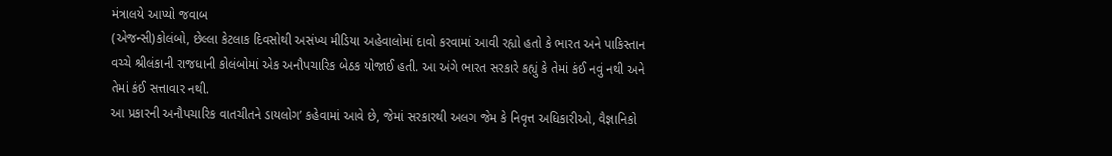મંત્રાલયે આપ્યો જવાબ
(એજન્સી)કોલંબો, છેલ્લા કેટલાક દિવસોથી અસંખ્ય મીડિયા અહેવાલોમાં દાવો કરવામાં આવી રહ્યો હતો કે ભારત અને પાકિસ્તાન વચ્ચે શ્રીલંકાની રાજધાની કોલંબોમાં એક અનૌપચારિક બેઠક યોજાઈ હતી. આ અંગે ભારત સરકારે કહ્યું કે તેમાં કંઈ નવું નથી અને તેમાં કંઈ સત્તાવાર નથી.
આ પ્રકારની અનૌપચારિક વાતચીતને ડાયલોગ’ કહેવામાં આવે છે, જેમાં સરકારથી અલગ જેમ કે નિવૃત્ત અધિકારીઓ, વૈજ્ઞાનિકો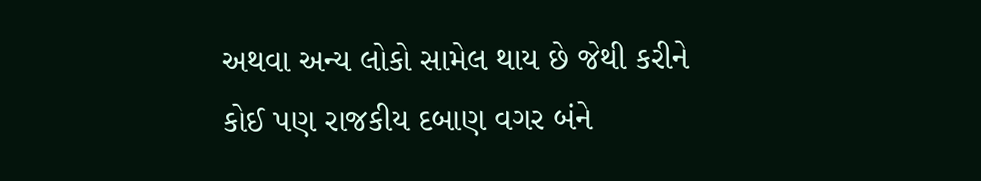અથવા અન્ય લોકો સામેલ થાય છે જેથી કરીને કોઈ પણ રાજકીય દબાણ વગર બંને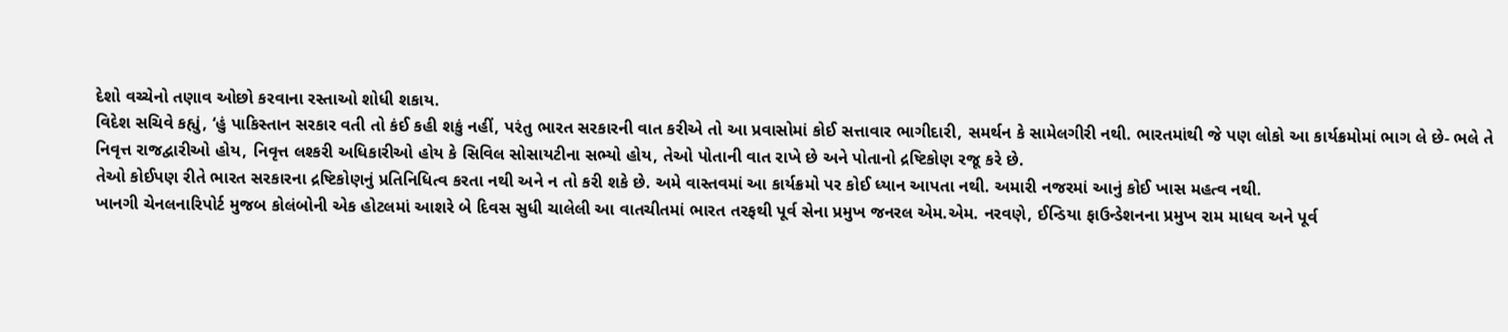દેશો વચ્ચેનો તણાવ ઓછો કરવાના રસ્તાઓ શોધી શકાય.
વિદેશ સચિવે કહ્યું, ‘હું પાકિસ્તાન સરકાર વતી તો કંઈ કહી શકું નહીં, પરંતુ ભારત સરકારની વાત કરીએ તો આ પ્રવાસોમાં કોઈ સત્તાવાર ભાગીદારી, સમર્થન કે સામેલગીરી નથી. ભારતમાંથી જે પણ લોકો આ કાર્યક્રમોમાં ભાગ લે છે- ભલે તે નિવૃત્ત રાજદ્વારીઓ હોય, નિવૃત્ત લશ્કરી અધિકારીઓ હોય કે સિવિલ સોસાયટીના સભ્યો હોય, તેઓ પોતાની વાત રાખે છે અને પોતાનો દ્રષ્ટિકોણ રજૂ કરે છે.
તેઓ કોઈપણ રીતે ભારત સરકારના દ્રષ્ટિકોણનું પ્રતિનિધિત્વ કરતા નથી અને ન તો કરી શકે છે. અમે વાસ્તવમાં આ કાર્યક્રમો પર કોઈ ધ્યાન આપતા નથી. અમારી નજરમાં આનું કોઈ ખાસ મહત્વ નથી.
ખાનગી ચેનલનારિપોર્ટ મુજબ કોલંબોની એક હોટલમાં આશરે બે દિવસ સુધી ચાલેલી આ વાતચીતમાં ભારત તરફથી પૂર્વ સેના પ્રમુખ જનરલ એમ.એમ. નરવણે, ઈન્ડિયા ફાઉન્ડેશનના પ્રમુખ રામ માધવ અને પૂર્વ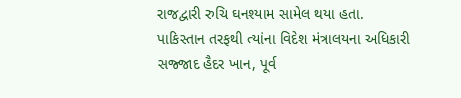રાજદ્વારી રુચિ ઘનશ્યામ સામેલ થયા હતા.
પાકિસ્તાન તરફથી ત્યાંના વિદેશ મંત્રાલયના અધિકારી સજ્જાદ હૈદર ખાન, પૂર્વ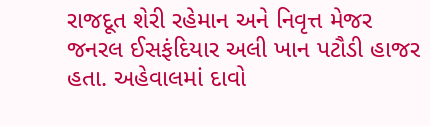રાજદૂત શેરી રહેમાન અને નિવૃત્ત મેજર જનરલ ઈસફંદિયાર અલી ખાન પટૌડી હાજર હતા. અહેવાલમાં દાવો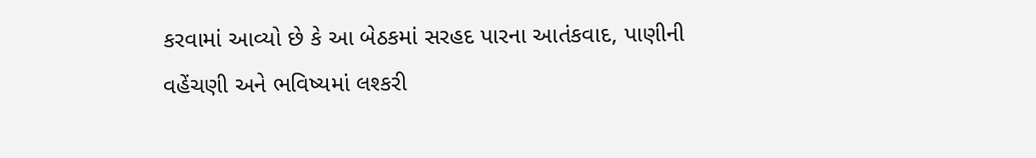કરવામાં આવ્યો છે કે આ બેઠકમાં સરહદ પારના આતંકવાદ, પાણીની વહેંચણી અને ભવિષ્યમાં લશ્કરી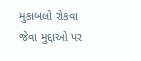મુકાબલો રોકવા જેવા મુદ્દાઓ પર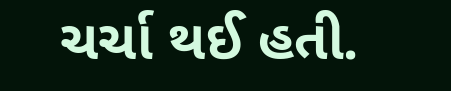ચર્ચા થઈ હતી.